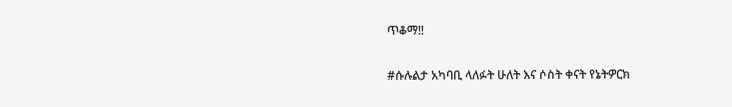ጥቆማ‼

#ሱሉልታ አካባቢ ላለፉት ሁለት እና ሶስት ቀናት የኔትዎርክ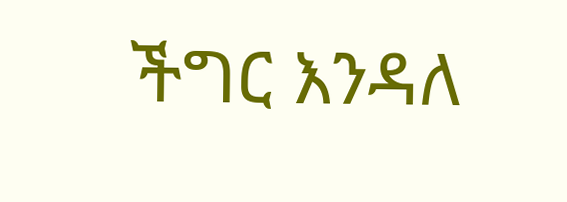ችግር እንዳለ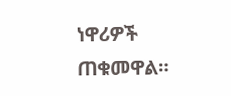ነዋሪዎች ጠቁመዋል።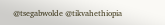@tsegabwolde @tikvahethiopia